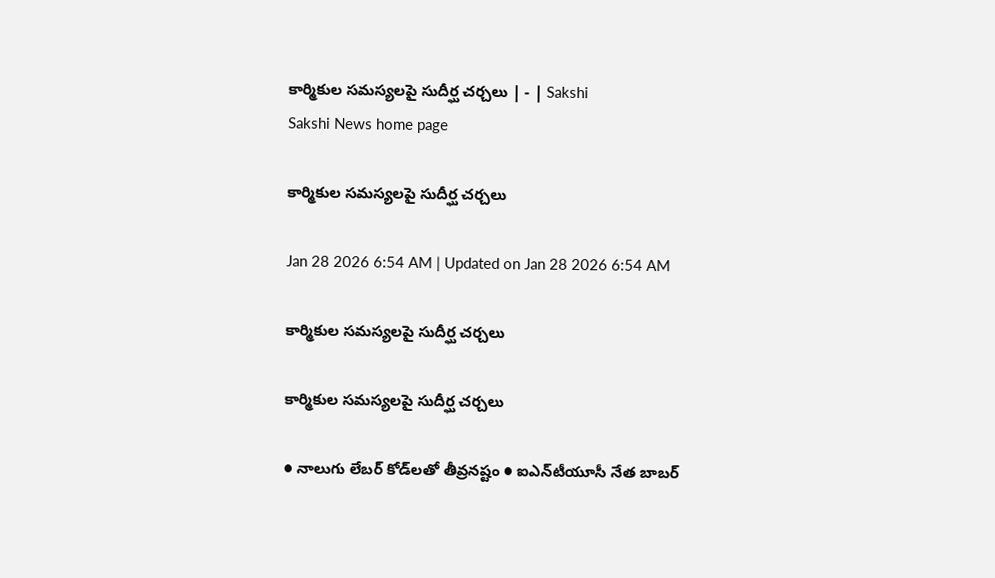కార్మికుల సమస్యలపై సుదీర్ఘ చర్చలు | - | Sakshi
Sakshi News home page

కార్మికుల సమస్యలపై సుదీర్ఘ చర్చలు

Jan 28 2026 6:54 AM | Updated on Jan 28 2026 6:54 AM

కార్మికుల సమస్యలపై సుదీర్ఘ చర్చలు

కార్మికుల సమస్యలపై సుదీర్ఘ చర్చలు

● నాలుగు లేబర్‌ కోడ్‌లతో తీవ్రనష్టం ● ఐఎన్‌టీయూసీ నేత బాబర్‌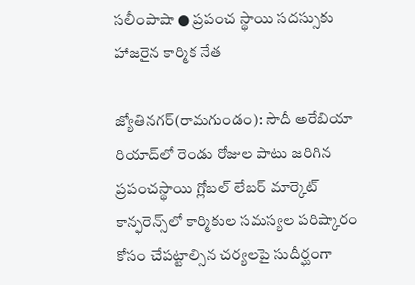సలీంపాషా ● ప్రపంచ స్థాయి సదస్సుకు హాజరైన కార్మిక నేత

జ్యోతినగర్‌(రామగుండం): సౌదీ అరేబియా రియాద్‌లో రెండు రోజుల పాటు జరిగిన ప్రపంచస్థాయి గ్లోబల్‌ లేబర్‌ మార్కెట్‌ కాన్ఫరెన్స్‌లో కార్మికుల సమస్యల పరిష్కారం కోసం చేపట్టాల్సిన చర్యలపై సుదీర్ఘంగా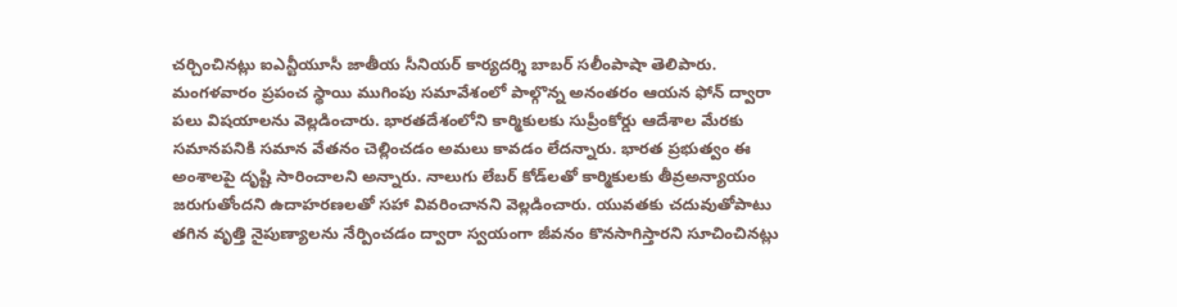చర్చించినట్లు ఐఎన్టీయూసీ జాతీయ సీనియర్‌ కార్యదర్శి బాబర్‌ సలీంపాషా తెలిపారు. మంగళవారం ప్రపంచ స్థాయి ముగింపు సమావేశంలో పాల్గొన్న అనంతరం ఆయన ఫోన్‌ ద్వారా పలు విషయాలను వెల్లడించారు. భారతదేశంలోని కార్మికులకు సుప్రీంకోర్డు ఆదేశాల మేరకు సమానపనికి సమాన వేతనం చెల్లించడం అమలు కావడం లేదన్నారు. భారత ప్రభుత్వం ఈ అంశాలపై దృష్టి సారించాలని అన్నారు. నాలుగు లేబర్‌ కోడ్‌లతో కార్మికులకు తీవ్రఅన్యాయం జరుగుతోందని ఉదాహరణలతో సహా వివరించానని వెల్లడించారు. యువతకు చదువుతోపాటు తగిన వృత్తి నైపుణ్యాలను నేర్పించడం ద్వారా స్వయంగా జీవనం కొనసాగిస్తారని సూచించినట్లు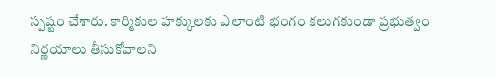స్పష్టం చేశారు. కార్మికుల హక్కులకు ఎలాంటి భంగం కలుగకుండా ప్రభుత్వం నిర్ణయాలు తీసుకోవాలని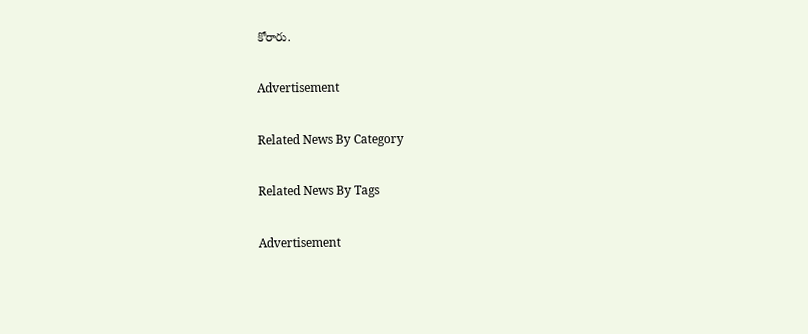కోరారు.

Advertisement

Related News By Category

Related News By Tags

Advertisement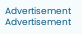Advertisement
Advertisement